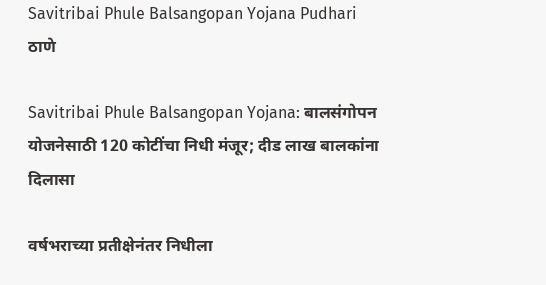Savitribai Phule Balsangopan Yojana Pudhari
ठाणे

Savitribai Phule Balsangopan Yojana: बालसंगोपन योजनेसाठी 120 कोटींचा निधी मंजूर; दीड लाख बालकांना दिलासा

वर्षभराच्या प्रतीक्षेनंतर निधीला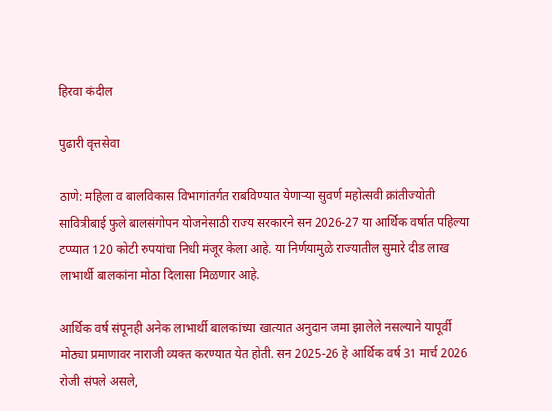हिरवा कंदील

पुढारी वृत्तसेवा

ठाणे: महिला व बालविकास विभागांतर्गत राबविण्यात येणाऱ्या सुवर्ण महोत्सवी क्रांतीज्योती सावित्रीबाई फुले बालसंगोपन योजनेसाठी राज्य सरकारने सन 2026-27 या आर्थिक वर्षात पहिल्या टप्प्यात 120 कोटी रुपयांचा निधी मंजूर केला आहे. या निर्णयामुळे राज्यातील सुमारे दीड लाख लाभार्थी बालकांना मोठा दिलासा मिळणार आहे.

आर्थिक वर्ष संपूनही अनेक लाभार्थी बालकांच्या खात्यात अनुदान जमा झालेले नसल्याने यापूर्वी मोठ्या प्रमाणावर नाराजी व्यक्त करण्यात येत होती. सन 2025-26 हे आर्थिक वर्ष 31 मार्च 2026 रोजी संपले असले,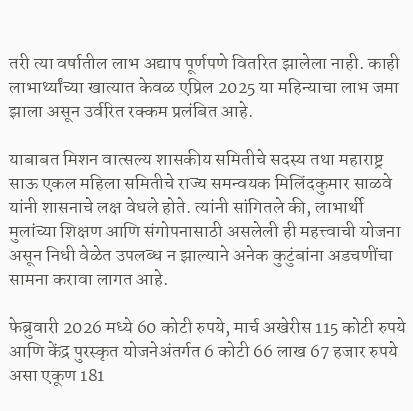तरी त्या वर्षातील लाभ अद्याप पूर्णपणे वितरित झालेला नाही. काही लाभार्थ्यांच्या खात्यात केवळ एप्रिल 2025 या महिन्याचा लाभ जमा झाला असून उर्वरित रक्कम प्रलंबित आहे.

याबाबत मिशन वात्सल्य शासकीय समितीचे सदस्य तथा महाराष्ट्र साऊ एकल महिला समितीचे राज्य समन्वयक मिलिंदकुमार साळवे यांनी शासनाचे लक्ष वेधले होते. त्यांनी सांगितले की, लाभार्थी मुलांच्या शिक्षण आणि संगोपनासाठी असलेली ही महत्त्वाची योजना असून निधी वेळेत उपलब्ध न झाल्याने अनेक कुटुंबांना अडचणींचा सामना करावा लागत आहे.

फेब्रुवारी 2026 मध्ये 60 कोटी रुपये, मार्च अखेरीस 115 कोटी रुपये आणि केंद्र पुरस्कृत योजनेअंतर्गत 6 कोटी 66 लाख 67 हजार रुपये असा एकूण 181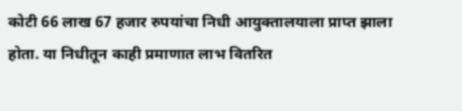कोटी 66 लाख 67 हजार रुपयांचा निधी आयुक्तालयाला प्राप्त झाला होता. या निधीतून काही प्रमाणात लाभ वितरित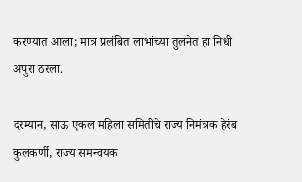करण्यात आला; मात्र प्रलंबित लाभांच्या तुलनेत हा निधी अपुरा ठरला.

दरम्यान, साऊ एकल महिला समितीचे राज्य निमंत्रक हेरंब कुलकर्णी, राज्य समन्वयक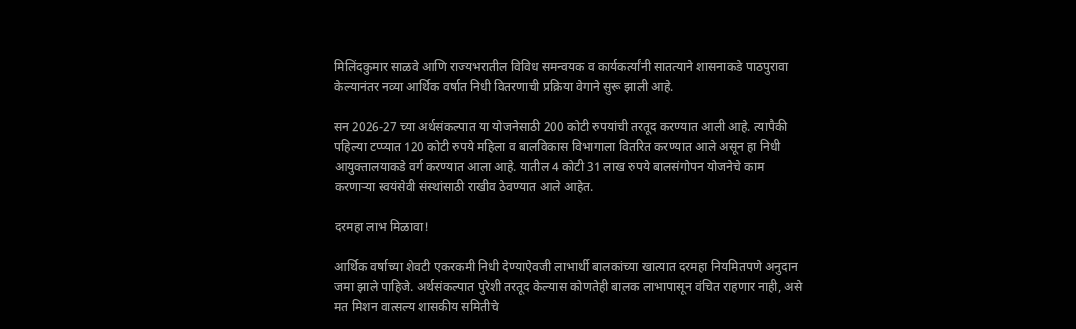मिलिंदकुमार साळवे आणि राज्यभरातील विविध समन्वयक व कार्यकर्त्यांनी सातत्याने शासनाकडे पाठपुरावा केल्यानंतर नव्या आर्थिक वर्षात निधी वितरणाची प्रक्रिया वेगाने सुरू झाली आहे.

सन 2026-27 च्या अर्थसंकल्पात या योजनेसाठी 200 कोटी रुपयांची तरतूद करण्यात आली आहे. त्यापैकी पहिल्या टप्प्यात 120 कोटी रुपये महिला व बालविकास विभागाला वितरित करण्यात आले असून हा निधी आयुक्तालयाकडे वर्ग करण्यात आला आहे. यातील 4 कोटी 31 लाख रुपये बालसंगोपन योजनेचे काम करणाऱ्या स्वयंसेवी संस्थांसाठी राखीव ठेवण्यात आले आहेत.

दरमहा लाभ मिळावा!

आर्थिक वर्षाच्या शेवटी एकरकमी निधी देण्याऐवजी लाभार्थी बालकांच्या खात्यात दरमहा नियमितपणे अनुदान जमा झाले पाहिजे. अर्थसंकल्पात पुरेशी तरतूद केल्यास कोणतेही बालक लाभापासून वंचित राहणार नाही, असे मत मिशन वात्सल्य शासकीय समितीचे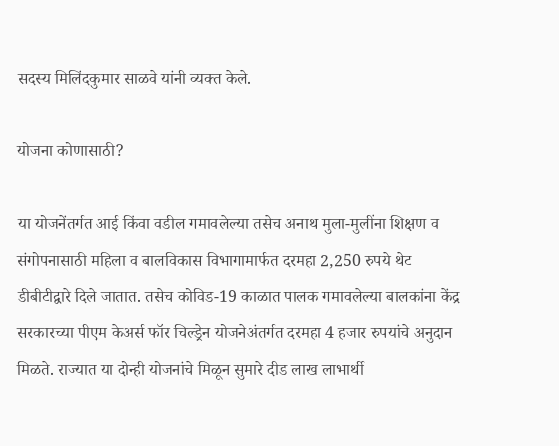सदस्य मिलिंदकुमार साळवे यांनी व्यक्त केले.

योजना कोणासाठी?

या योजनेंतर्गत आई किंवा वडील गमावलेल्या तसेच अनाथ मुला-मुलींना शिक्षण व संगोपनासाठी महिला व बालविकास विभागामार्फत दरमहा 2,250 रुपये थेट डीबीटीद्वारे दिले जातात. तसेच कोविड-19 काळात पालक गमावलेल्या बालकांना केंद्र सरकारच्या पीएम केअर्स फॉर चिल्ड्रेन योजनेअंतर्गत दरमहा 4 हजार रुपयांचे अनुदान मिळते. राज्यात या दोन्ही योजनांचे मिळून सुमारे दीड लाख लाभार्थी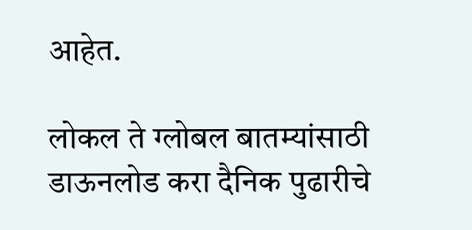आहेत.

लोकल ते ग्लोबल बातम्यांसाठी डाऊनलोड करा दैनिक पुढारीचे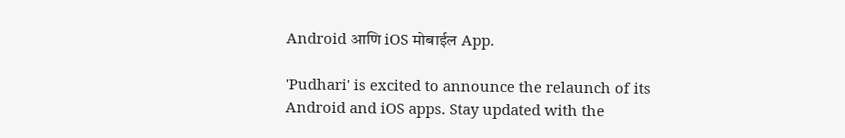Android आणि iOS मोबाईल App.

'Pudhari' is excited to announce the relaunch of its Android and iOS apps. Stay updated with the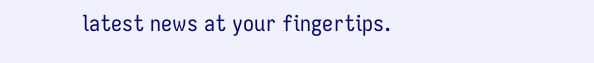latest news at your fingertips.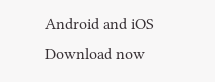Android and iOS Download now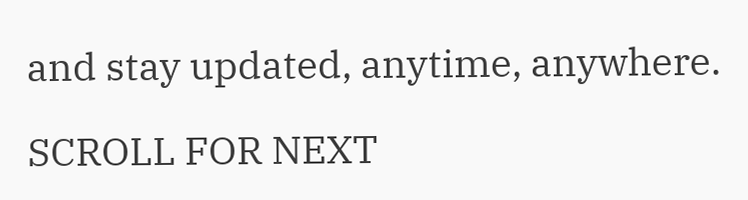and stay updated, anytime, anywhere.

SCROLL FOR NEXT